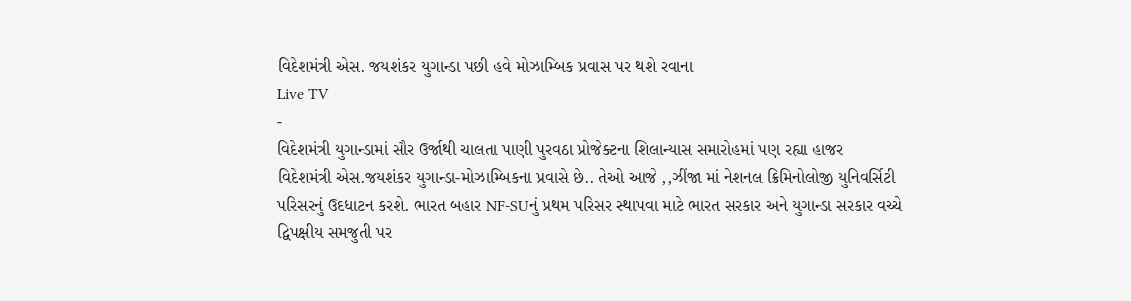વિદેશમંત્રી એસ. જયશંકર યુગાન્ડા પછી હવે મોઝામ્બિક પ્રવાસ પર થશે રવાના
Live TV
-
વિદેશમંત્રી યુગાન્ડામાં સૌર ઉર્જાથી ચાલતા પાણી પુરવઠા પ્રોજેક્ટના શિલાન્યાસ સમારોહમાં પણ રહ્યા હાજર
વિદેશમંત્રી એસ.જયશંકર યુગાન્ડા-મોઝામ્બિકના પ્રવાસે છે.. તેઓ આજે ,,ઝીંજા માં નેશનલ ક્રિમિનોલોજી યુનિવર્સિટી પરિસરનું ઉદધાટન કરશે. ભારત બહાર NF-SUનું પ્રથમ પરિસર સ્થાપવા માટે ભારત સરકાર અને યુગાન્ડા સરકાર વચ્ચે દ્વિપક્ષીય સમજુતી પર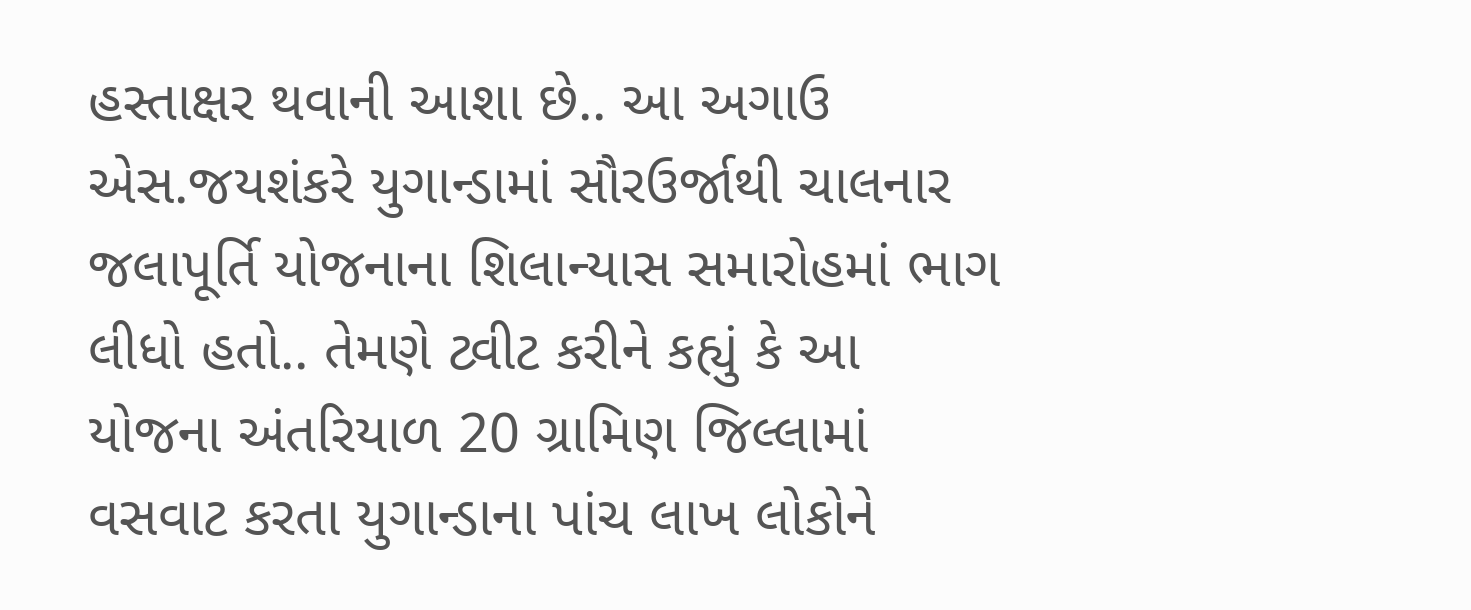હસ્તાક્ષર થવાની આશા છે.. આ અગાઉ એસ.જયશંકરે યુગાન્ડામાં સૌરઉર્જાથી ચાલનાર જલાપૂર્તિ યોજનાના શિલાન્યાસ સમારોહમાં ભાગ લીધો હતો.. તેમણે ટ્વીટ કરીને કહ્યું કે આ યોજના અંતરિયાળ 20 ગ્રામિણ જિલ્લામાં વસવાટ કરતા યુગાન્ડાના પાંચ લાખ લોકોને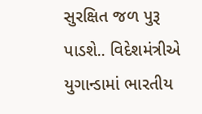સુરક્ષિત જળ પુરૂ પાડશે.. વિદેશમંત્રીએ યુગાન્ડામાં ભારતીય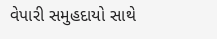વેપારી સમુહદાયો સાથે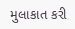મુલાકાત કરી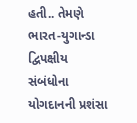હતી.. તેમણે ભારત-યુગાન્ડા દ્વિપક્ષીય સંબંધોના યોગદાનની પ્રશંસા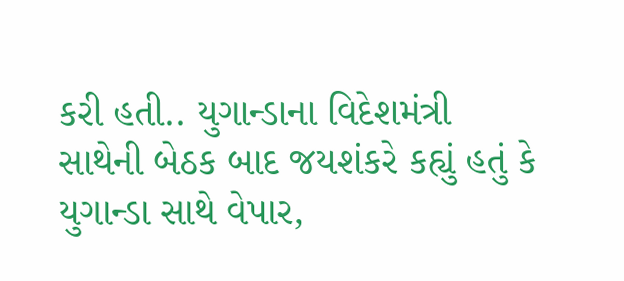કરી હતી.. યુગાન્ડાના વિદેશમંત્રી સાથેની બેઠક બાદ જયશંકરે કહ્યું હતું કે યુગાન્ડા સાથે વેપાર,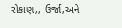રોકાણ,, ઉર્જા,અને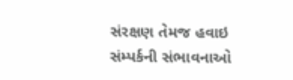સંરક્ષણ તેમજ હવાઇ સંમ્પર્કની સંભાવનાઓ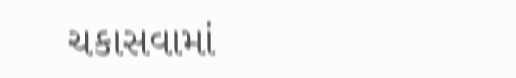ચકાસવામાં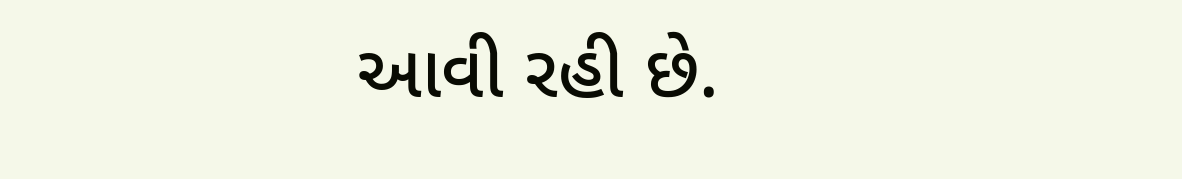આવી રહી છે.